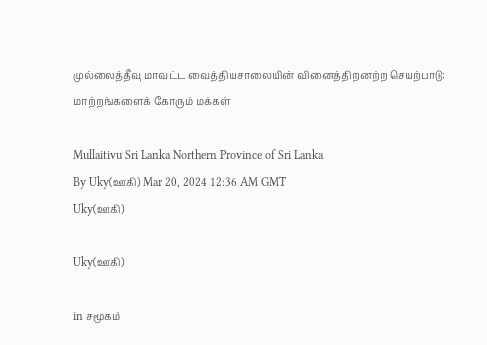முல்லைத்தீவு மாவட்ட வைத்தியசாலையின் வினைத்திறனற்ற செயற்பாடு: மாற்றங்களைக் கோரும் மக்கள்

Mullaitivu Sri Lanka Northern Province of Sri Lanka
By Uky(ஊகி) Mar 20, 2024 12:36 AM GMT
Uky(ஊகி)

Uky(ஊகி)

in சமூகம்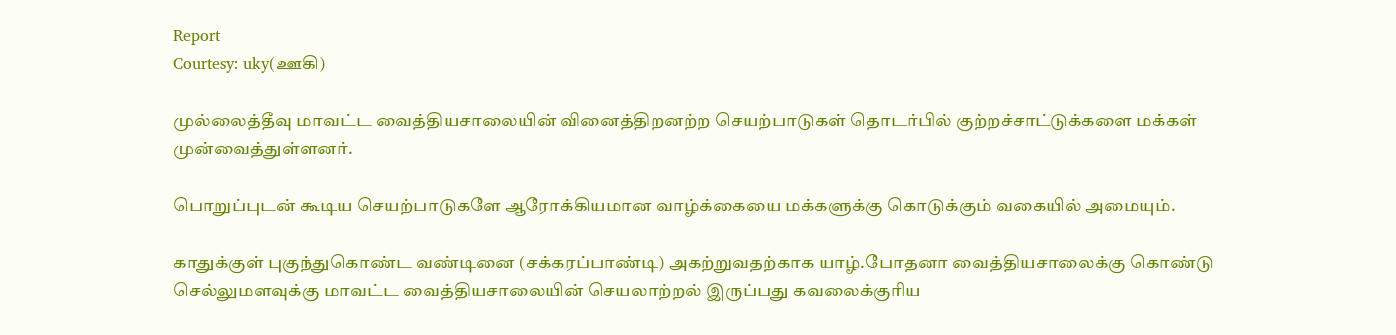Report
Courtesy: uky(ஊகி)

முல்லைத்தீவு மாவட்ட வைத்தியசாலையின் வினைத்திறனற்ற செயற்பாடுகள் தொடர்பில் குற்றச்சாட்டுக்களை மக்கள் முன்வைத்துள்ளனர்.

பொறுப்புடன் கூடிய செயற்பாடுகளே ஆரோக்கியமான வாழ்க்கையை மக்களுக்கு கொடுக்கும் வகையில் அமையும்.

காதுக்குள் புகுந்துகொண்ட வண்டினை (சக்கரப்பாண்டி) அகற்றுவதற்காக யாழ்.போதனா வைத்தியசாலைக்கு கொண்டு செல்லுமளவுக்கு மாவட்ட வைத்தியசாலையின் செயலாற்றல் இருப்பது கவலைக்குரிய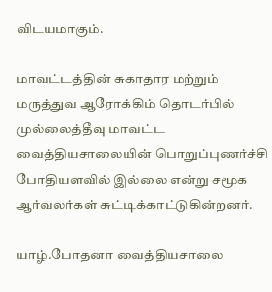விடயமாகும்.

மாவட்டத்தின் சுகாதார மற்றும் மருத்துவ ஆரோக்கிம் தொடர்பில் முல்லைத்தீவு மாவட்ட வைத்தியசாலையின் பொறுப்புணர்ச்சி போதியளவில் இல்லை என்று சமூக ஆர்வலர்கள் சுட்டிக்காட்டுகின்றனர்.

யாழ்.போதனா வைத்தியசாலை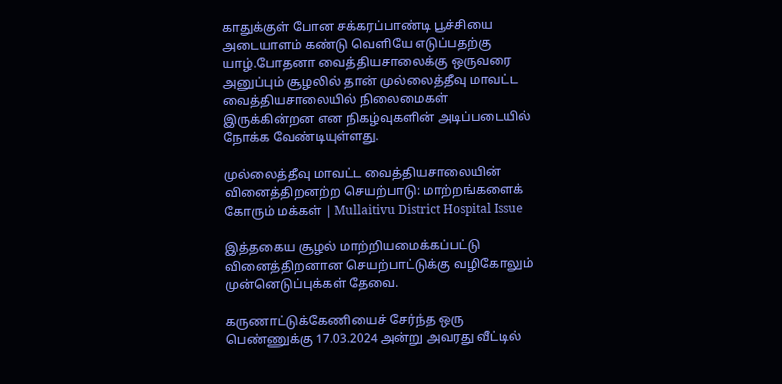காதுக்குள் போன சக்கரப்பாண்டி பூச்சியை அடையாளம் கண்டு வெளியே எடுப்பதற்கு யாழ்.போதனா வைத்தியசாலைக்கு ஒருவரை அனுப்பும் சூழலில் தான் முல்லைத்தீவு மாவட்ட வைத்தியசாலையில் நிலைமைகள் இருக்கின்றன என நிகழ்வுகளின் அடிப்படையில் நோக்க வேண்டியுள்ளது.

முல்லைத்தீவு மாவட்ட வைத்தியசாலையின் வினைத்திறனற்ற செயற்பாடு: மாற்றங்களைக் கோரும் மக்கள் | Mullaitivu District Hospital Issue

இத்தகைய சூழல் மாற்றியமைக்கப்பட்டு வினைத்திறனான செயற்பாட்டுக்கு வழிகோலும் முன்னெடுப்புக்கள் தேவை.

கருணாட்டுக்கேணியைச் சேர்ந்த ஒரு பெண்ணுக்கு 17.03.2024 அன்று அவரது வீட்டில்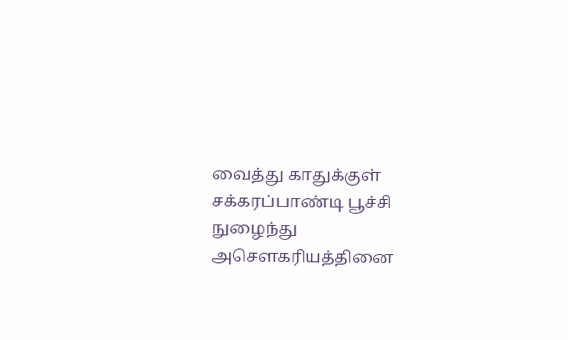வைத்து காதுக்குள் சக்கரப்பாண்டி பூச்சி நுழைந்து அசௌகரியத்தினை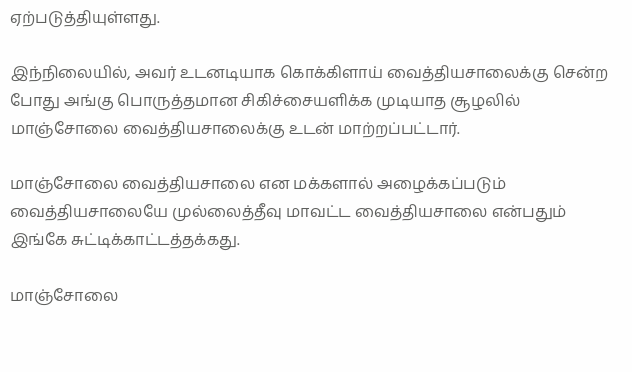ஏற்படுத்தியுள்ளது.

இந்நிலையில், அவர் உடனடியாக கொக்கிளாய் வைத்தியசாலைக்கு சென்ற போது அங்கு பொருத்தமான சிகிச்சையளிக்க முடியாத சூழலில் மாஞ்சோலை வைத்தியசாலைக்கு உடன் மாற்றப்பட்டார்.

மாஞ்சோலை வைத்தியசாலை என மக்களால் அழைக்கப்படும் வைத்தியசாலையே முல்லைத்தீவு மாவட்ட வைத்தியசாலை என்பதும் இங்கே சுட்டிக்காட்டத்தக்கது.

மாஞ்சோலை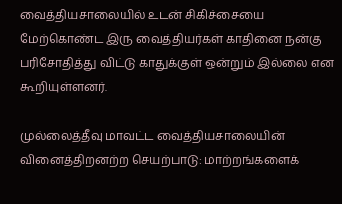வைத்தியசாலையில் உடன் சிகிச்சையை மேற்கொண்ட இரு வைத்தியர்கள் காதினை நன்கு பரிசோதித்து விட்டு காதுக்குள் ஒன்றும் இல்லை என கூறியுள்ளனர்.

முல்லைத்தீவு மாவட்ட வைத்தியசாலையின் வினைத்திறனற்ற செயற்பாடு: மாற்றங்களைக்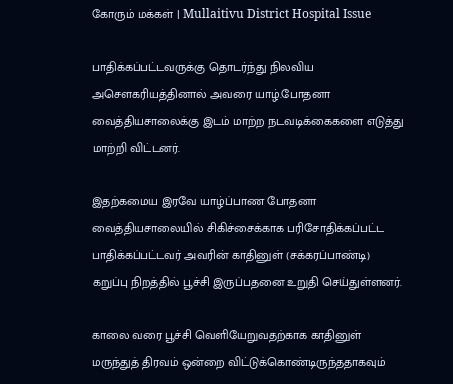கோரும் மக்கள் | Mullaitivu District Hospital Issue

பாதிக்கப்பட்டவருக்கு தொடர்ந்து நிலவிய அசௌகரியத்தினால் அவரை யாழ்.போதனா வைத்தியசாலைக்கு இடம் மாற்ற நடவடிக்கைகளை எடுத்து மாற்றி விட்டனர்.

இதற்கமைய இரவே யாழ்ப்பாண போதனா வைத்தியசாலையில் சிகிச்சைக்காக பரிசோதிக்கப்பட்ட பாதிக்கப்பட்டவர் அவரின் காதினுள் (சக்கரப்பாண்டி) கறுப்பு நிறத்தில் பூச்சி இருப்பதனை உறுதி செய்துள்ளனர்.

காலை வரை பூச்சி வெளியேறுவதற்காக காதினுள் மருந்துத் திரவம் ஒன்றை விட்டுக்கொண்டிருந்ததாகவும்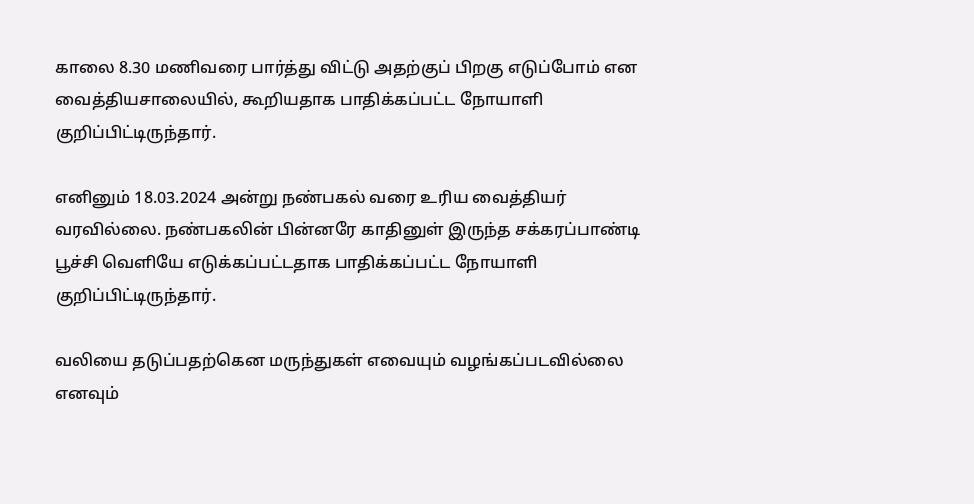காலை 8.30 மணிவரை பார்த்து விட்டு அதற்குப் பிறகு எடுப்போம் என வைத்தியசாலையில், கூறியதாக பாதிக்கப்பட்ட நோயாளி குறிப்பிட்டிருந்தார்.

எனினும் 18.03.2024 அன்று நண்பகல் வரை உரிய வைத்தியர் வரவில்லை. நண்பகலின் பின்னரே காதினுள் இருந்த சக்கரப்பாண்டி பூச்சி வெளியே எடுக்கப்பட்டதாக பாதிக்கப்பட்ட நோயாளி குறிப்பிட்டிருந்தார்.

வலியை தடுப்பதற்கென மருந்துகள் எவையும் வழங்கப்படவில்லை எனவும்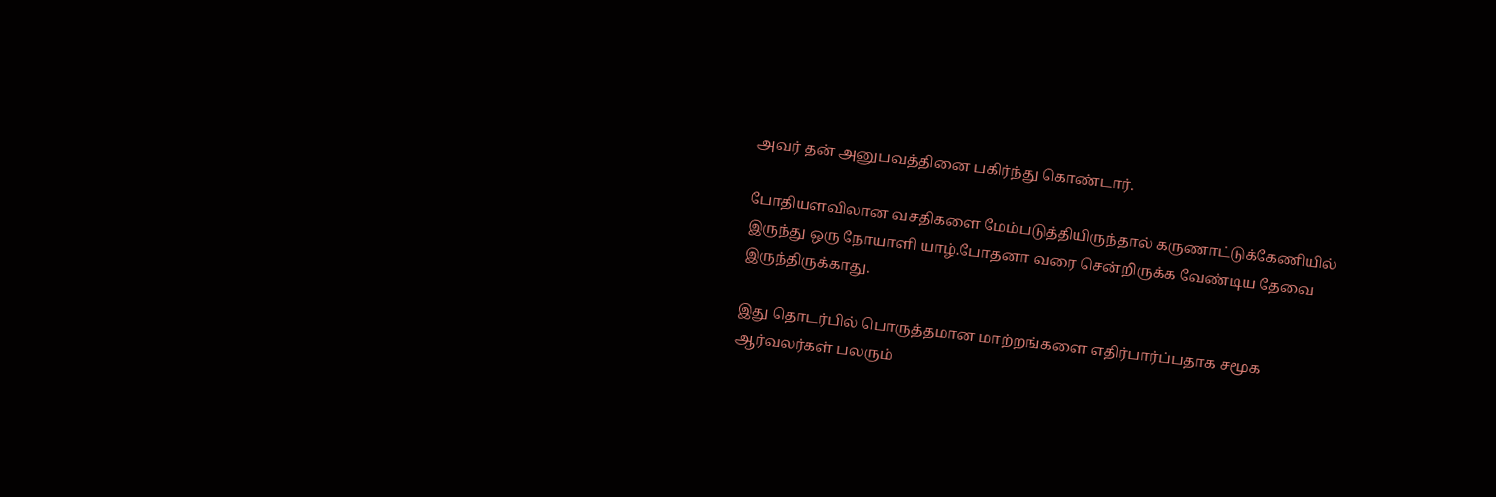அவர் தன் அனுபவத்தினை பகிர்ந்து கொண்டார்.

போதியளவிலான வசதிகளை மேம்படுத்தியிருந்தால் கருணாட்டுக்கேணியில் இருந்து ஒரு நோயாளி யாழ்.போதனா வரை சென்றிருக்க வேண்டிய தேவை இருந்திருக்காது.

இது தொடர்பில் பொருத்தமான மாற்றங்களை எதிர்பார்ப்பதாக சமூக ஆர்வலர்கள் பலரும்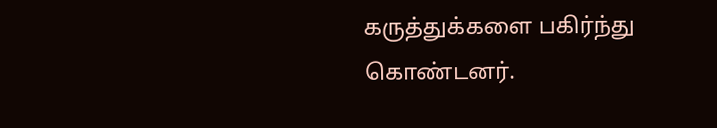கருத்துக்களை பகிர்ந்து கொண்டனர்.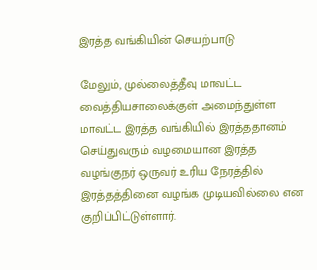இரத்த வங்கியின் செயற்பாடு

மேலும், முல்லைத்தீவு மாவட்ட வைத்தியசாலைக்குள் அமைந்துள்ள மாவட்ட இரத்த வங்கியில் இரத்ததானம் செய்துவரும் வழமையான இரத்த வழங்குநர் ஒருவர் உரிய நேரத்தில் இரத்தத்தினை வழங்க முடியவில்லை என குறிப்பிட்டுள்ளார்.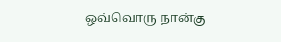ஒவ்வொரு நான்கு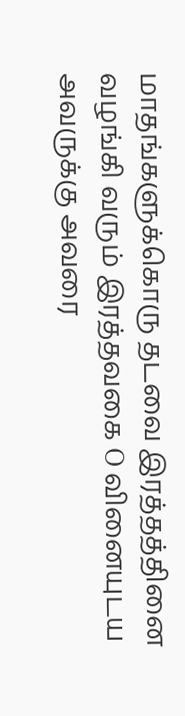மாதங்களுக்கொரு தடவை இரத்தத்தினை வழங்கி வரும் இரத்தவகை O வினையுடய அவருக்கு அவரை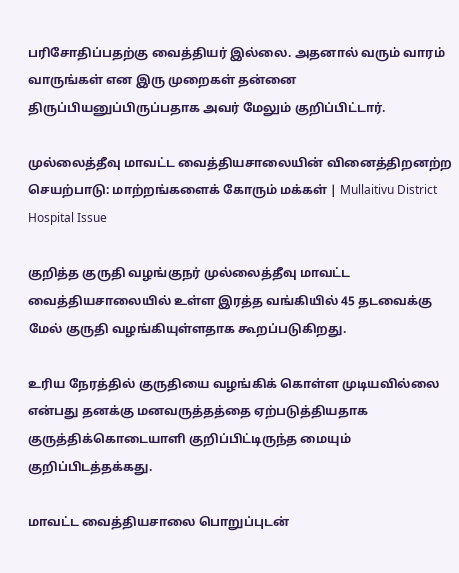பரிசோதிப்பதற்கு வைத்தியர் இல்லை. அதனால் வரும் வாரம் வாருங்கள் என இரு முறைகள் தன்னை திருப்பியனுப்பிருப்பதாக அவர் மேலும் குறிப்பிட்டார்.

முல்லைத்தீவு மாவட்ட வைத்தியசாலையின் வினைத்திறனற்ற செயற்பாடு: மாற்றங்களைக் கோரும் மக்கள் | Mullaitivu District Hospital Issue

குறித்த குருதி வழங்குநர் முல்லைத்தீவு மாவட்ட வைத்தியசாலையில் உள்ள இரத்த வங்கியில் 45 தடவைக்கு மேல் குருதி வழங்கியுள்ளதாக கூறப்படுகிறது.

உரிய நேரத்தில் குருதியை வழங்கிக் கொள்ள முடியவில்லை என்பது தனக்கு மனவருத்தத்தை ஏற்படுத்தியதாக குருத்திக்கொடையாளி குறிப்பிட்டிருந்த மையும் குறிப்பிடத்தக்கது.

மாவட்ட வைத்தியசாலை பொறுப்புடன்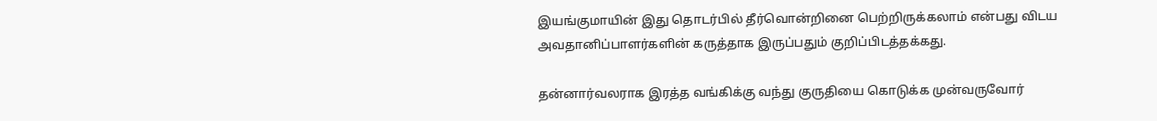இயங்குமாயின் இது தொடர்பில் தீர்வொன்றினை பெற்றிருக்கலாம் என்பது விடய அவதானிப்பாளர்களின் கருத்தாக இருப்பதும் குறிப்பிடத்தக்கது.

தன்னார்வலராக இரத்த வங்கிக்கு வந்து குருதியை கொடுக்க முன்வருவோர்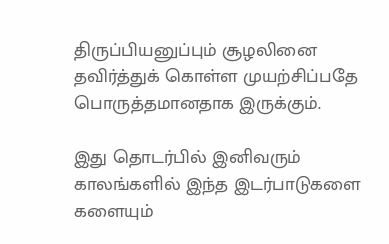திருப்பியனுப்பும் சூழலினை தவிர்த்துக் கொள்ள முயற்சிப்பதே பொருத்தமானதாக இருக்கும்.

இது தொடர்பில் இனிவரும் காலங்களில் இந்த இடர்பாடுகளை களையும்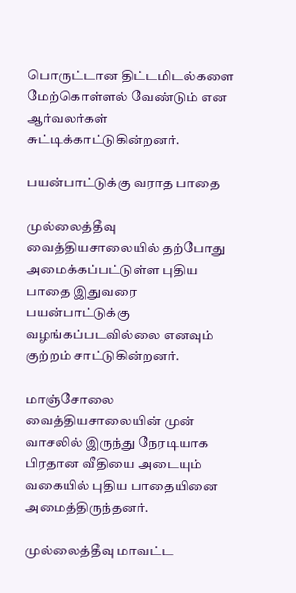பொருட்டான திட்டமிடல்களை மேற்கொள்ளல் வேண்டும் என ஆர்வலர்கள் சுட்டிக்காட்டுகின்றனர்.

பயன்பாட்டுக்கு வராத பாதை

முல்லைத்தீவு வைத்தியசாலையில் தற்போது அமைக்கப்பட்டுள்ள புதிய பாதை இதுவரை பயன்பாட்டுக்கு வழங்கப்படவில்லை எனவும் குற்றம் சாட்டுகின்றனர்.

மாஞ்சோலை வைத்தியசாலையின் முன் வாசலில் இருந்து நேரடியாக பிரதான வீதியை அடையும் வகையில் புதிய பாதையினை அமைத்திருந்தனர்.

முல்லைத்தீவு மாவட்ட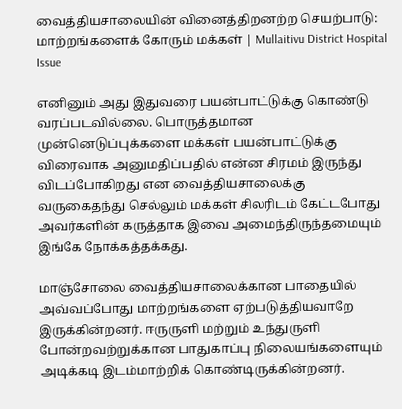வைத்தியசாலையின் வினைத்திறனற்ற செயற்பாடு: மாற்றங்களைக் கோரும் மக்கள் | Mullaitivu District Hospital Issue

எனினும் அது இதுவரை பயன்பாட்டுக்கு கொண்டு வரப்படவில்லை. பொருத்தமான முன்னெடுப்புக்களை மக்கள் பயன்பாட்டுக்கு விரைவாக அனுமதிப்பதில் என்ன சிரமம் இருந்து விடப்போகிறது என வைத்தியசாலைக்கு வருகைதந்து செல்லும் மக்கள் சிலரிடம் கேட்டபோது அவர்களின் கருத்தாக இவை அமைந்திருந்தமையும் இங்கே நோக்கத்தக்கது.

மாஞ்சோலை வைத்தியசாலைக்கான பாதையில் அவ்வப்போது மாற்றங்களை ஏற்படுத்தியவாறே இருக்கின்றனர். ஈருருளி மற்றும் உந்துருளி போன்றவற்றுக்கான பாதுகாப்பு நிலையங்களையும் அடிக்கடி இடம்மாற்றிக் கொண்டிருக்கின்றனர்.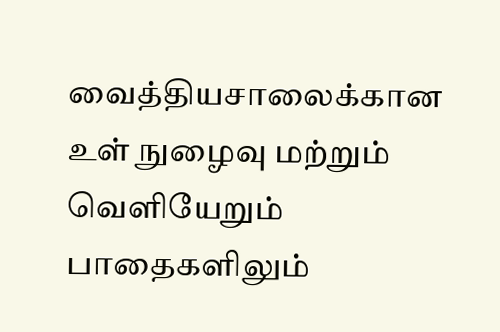வைத்தியசாலைக்கான உள் நுழைவு மற்றும் வெளியேறும் பாதைகளிலும்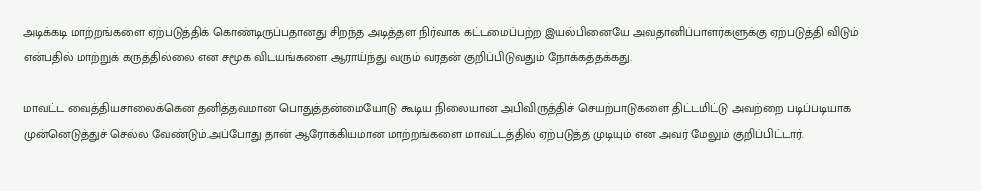அடிக்கடி மாற்றங்களை ஏற்படுத்திக் கொண்டிருப்பதானது சிறந்த அடித்தள நிர்வாக கட்டமைப்பற்ற இயல்பினையே அவதானிப்பாளர்களுக்கு ஏற்படுத்தி விடும் என்பதில் மாற்றுக் கருத்தில்லை என சமூக விடயங்களை ஆராய்ந்து வரும் வரதன் குறிப்பிடுவதும் நோக்கத்தக்கது.

மாவட்ட வைத்தியசாலைக்கென தனித்தவமான பொதுத்தன்மையோடு கூடிய நிலையான அபிவிருத்திச் செயற்பாடுகளை திட்டமிட்டு அவற்றை படிப்படியாக முன்னெடுத்துச் செல்ல வேண்டும்.அப்போது தான் ஆரோக்கியமான மாற்றங்களை மாவட்டத்தில் ஏற்படுத்த முடியும் என அவர் மேலும் குறிப்பிட்டார்.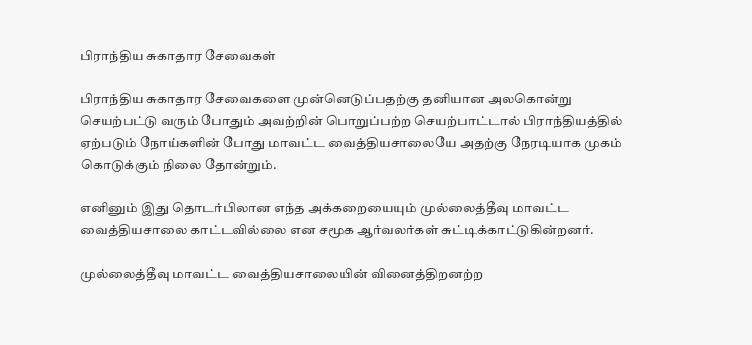பிராந்திய சுகாதார சேவைகள்

பிராந்திய சுகாதார சேவைகளை முன்னெடுப்பதற்கு தனியான அலகொன்று செயற்பட்டு வரும் போதும் அவற்றின் பொறுப்பற்ற செயற்பாட்டால் பிராந்தியத்தில் ஏற்படும் நோய்களின் போது மாவட்ட வைத்தியசாலையே அதற்கு நேரடியாக முகம் கொடுக்கும் நிலை தோன்றும்.

எனினும் இது தொடர்பிலான எந்த அக்கறையையும் முல்லைத்தீவு மாவட்ட வைத்தியசாலை காட்டவில்லை என சமூக ஆர்வலர்கள் சுட்டிக்காட்டுகின்றனர்.

முல்லைத்தீவு மாவட்ட வைத்தியசாலையின் வினைத்திறனற்ற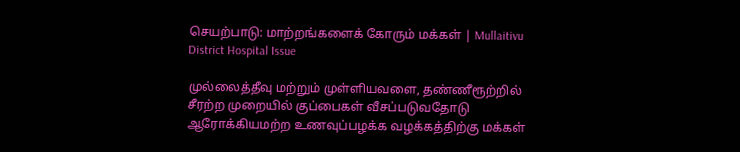செயற்பாடு: மாற்றங்களைக் கோரும் மக்கள் | Mullaitivu District Hospital Issue

முல்லைத்தீவு மற்றும் முள்ளியவளை, தண்ணீரூற்றில் சீரற்ற முறையில் குப்பைகள் வீசப்படுவதோடு ஆரோக்கியமற்ற உணவுப்பழக்க வழக்கத்திற்கு மக்கள்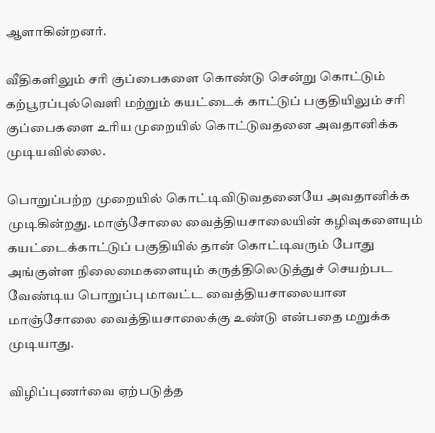ஆளாகின்றனர்.

வீதிகளிலும் சரி குப்பைகளை கொண்டு சென்று கொட்டும் கற்பூரப்புல்வெளி மற்றும் கயட்டைக் காட்டுப் பகுதியிலும் சரி குப்பைகளை உரிய முறையில் கொட்டுவதனை அவதானிக்க முடியவில்லை.

பொறுப்பற்ற முறையில் கொட்டிவிடுவதனையே அவதானிக்க முடிகின்றது. மாஞ்சோலை வைத்தியசாலையின் கழிவுகளையும் கயட்டைக்காட்டுப் பகுதியில் தான் கொட்டிவரும் போது அங்குள்ள நிலைமைகளையும் கருத்திலெடுத்துச் செயற்பட வேண்டிய பொறுப்பு மாவட்ட வைத்தியசாலையான மாஞ்சோலை வைத்தியசாலைக்கு உண்டு என்பதை மறுக்க முடியாது.

விழிப்புணர்வை ஏற்படுத்த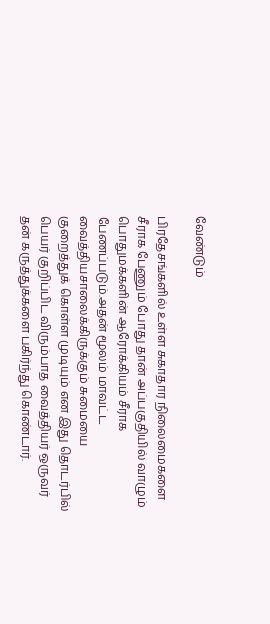வேண்டும்

பிரதேசங்களில் உள்ள சுகாதார நிலைமைகளை சீராக பேணும் போது தான் அப்பகுதியில் வாழும் பொதுமக்களின் ஆரோக்கியம் சீராக பேணப்படும்.அதன் மூலம் மாவட்ட வைத்தியசாலைக்கிருக்கும் சுமையை குறைத்துக் கொள்ள முடியும் என இது தொடர்பில் பெயர் குறிப்பிட விரும்பாத வைத்தியர் ஒருவர் தன் கருத்துக்களை பகிர்ந்து கொண்டார்.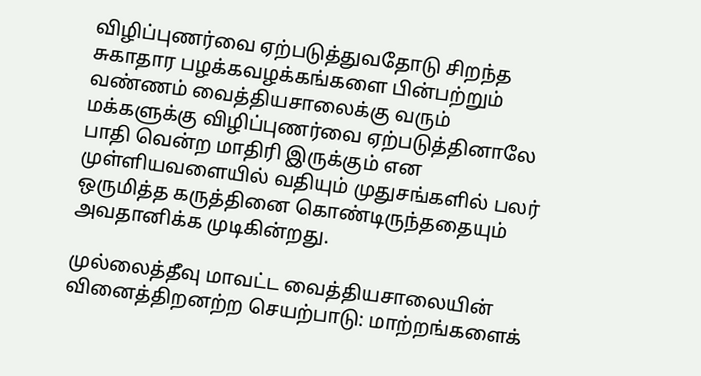விழிப்புணர்வை ஏற்படுத்துவதோடு சிறந்த சுகாதார பழக்கவழக்கங்களை பின்பற்றும் வண்ணம் வைத்தியசாலைக்கு வரும் மக்களுக்கு விழிப்புணர்வை ஏற்படுத்தினாலே பாதி வென்ற மாதிரி இருக்கும் என முள்ளியவளையில் வதியும் முதுசங்களில் பலர் ஒருமித்த கருத்தினை கொண்டிருந்ததையும் அவதானிக்க முடிகின்றது.

முல்லைத்தீவு மாவட்ட வைத்தியசாலையின் வினைத்திறனற்ற செயற்பாடு: மாற்றங்களைக்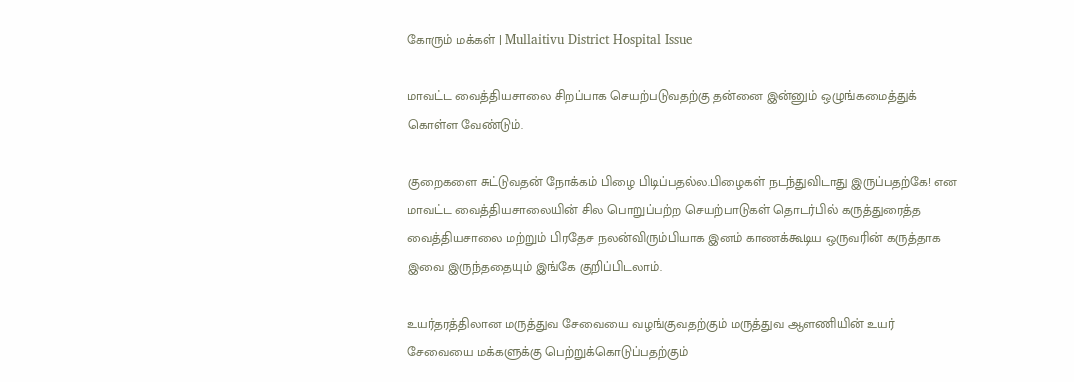கோரும் மக்கள் | Mullaitivu District Hospital Issue

மாவட்ட வைத்தியசாலை சிறப்பாக செயற்படுவதற்கு தன்னை இன்னும் ஒழுங்கமைத்துக் கொள்ள வேண்டும்.

குறைகளை சுட்டுவதன் நோக்கம் பிழை பிடிப்பதல்ல.பிழைகள் நடந்துவிடாது இருப்பதற்கே! என மாவட்ட வைத்தியசாலையின் சில பொறுப்பற்ற செயற்பாடுகள் தொடர்பில் கருத்துரைத்த வைத்தியசாலை மற்றும் பிரதேச நலன்விரும்பியாக இனம் காணக்கூடிய ஒருவரின் கருத்தாக இவை இருந்ததையும் இங்கே குறிப்பிடலாம்.

உயர்தரத்திலான மருத்துவ சேவையை வழங்குவதற்கும் மருத்துவ ஆளணியின் உயர் சேவையை மக்களுக்கு பெற்றுக்கொடுப்பதற்கும்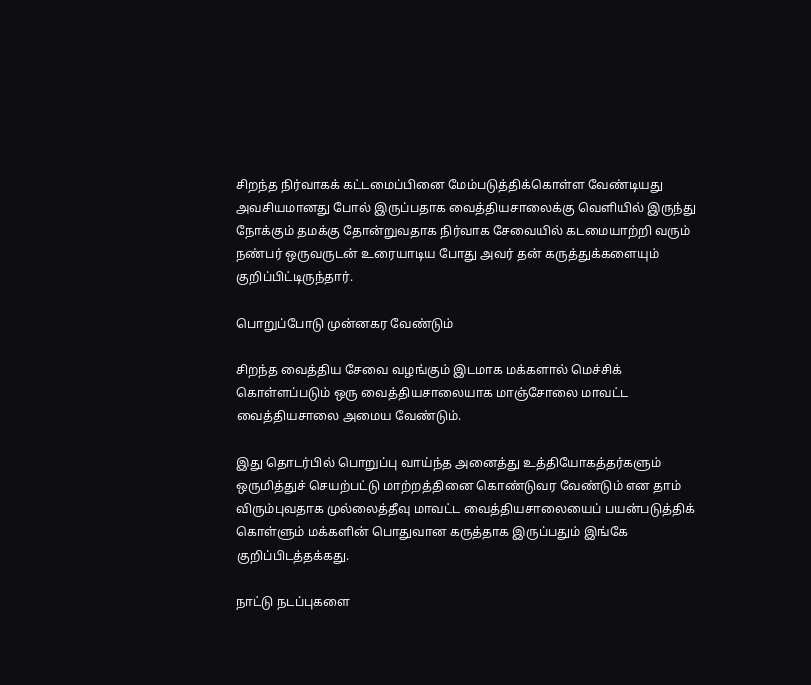சிறந்த நிர்வாகக் கட்டமைப்பினை மேம்படுத்திக்கொள்ள வேண்டியது அவசியமானது போல் இருப்பதாக வைத்தியசாலைக்கு வெளியில் இருந்து நோக்கும் தமக்கு தோன்றுவதாக நிர்வாக சேவையில் கடமையாற்றி வரும் நண்பர் ஒருவருடன் உரையாடிய போது அவர் தன் கருத்துக்களையும் குறிப்பிட்டிருந்தார்.

பொறுப்போடு முன்னகர வேண்டும்

சிறந்த வைத்திய சேவை வழங்கும் இடமாக மக்களால் மெச்சிக் கொள்ளப்படும் ஒரு வைத்தியசாலையாக மாஞ்சோலை மாவட்ட வைத்தியசாலை அமைய வேண்டும்.

இது தொடர்பில் பொறுப்பு வாய்ந்த அனைத்து உத்தியோகத்தர்களும் ஒருமித்துச் செயற்பட்டு மாற்றத்தினை கொண்டுவர வேண்டும் என தாம் விரும்புவதாக முல்லைத்தீவு மாவட்ட வைத்தியசாலையைப் பயன்படுத்திக் கொள்ளும் மக்களின் பொதுவான கருத்தாக இருப்பதும் இங்கே குறிப்பிடத்தக்கது.

நாட்டு நடப்புகளை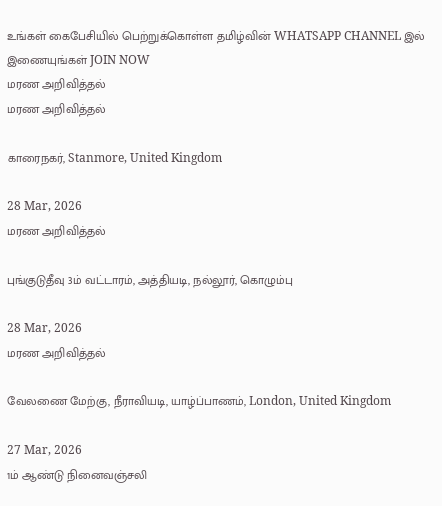உங்கள் கைபேசியில் பெற்றுக்கொள்ள தமிழ்வின் WHATSAPP CHANNEL இல் இணையுங்கள் JOIN NOW
மரண அறிவித்தல்
மரண அறிவித்தல்

காரைநகர், Stanmore, United Kingdom

28 Mar, 2026
மரண அறிவித்தல்

புங்குடுதீவு 3ம் வட்டாரம், அத்தியடி, நல்லூர், கொழும்பு

28 Mar, 2026
மரண அறிவித்தல்

வேலணை மேற்கு, நீராவியடி, யாழ்ப்பாணம், London, United Kingdom

27 Mar, 2026
1ம் ஆண்டு நினைவஞ்சலி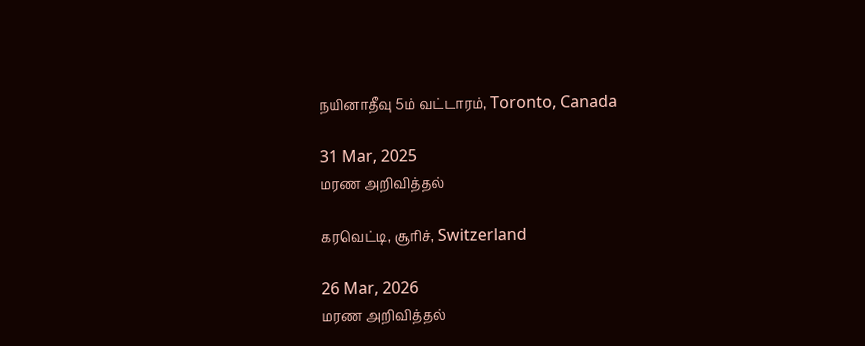நயினாதீவு 5ம் வட்டாரம், Toronto, Canada

31 Mar, 2025
மரண அறிவித்தல்

கரவெட்டி, சூரிச், Switzerland

26 Mar, 2026
மரண அறிவித்தல்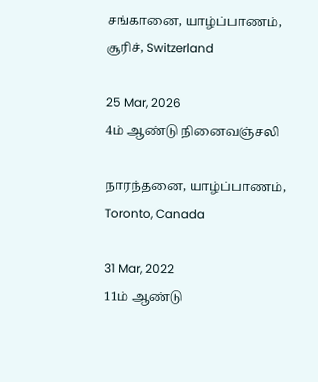சங்கானை, யாழ்ப்பாணம், சூரிச், Switzerland

25 Mar, 2026
4ம் ஆண்டு நினைவஞ்சலி

நாரந்தனை, யாழ்ப்பாணம், Toronto, Canada

31 Mar, 2022
11ம் ஆண்டு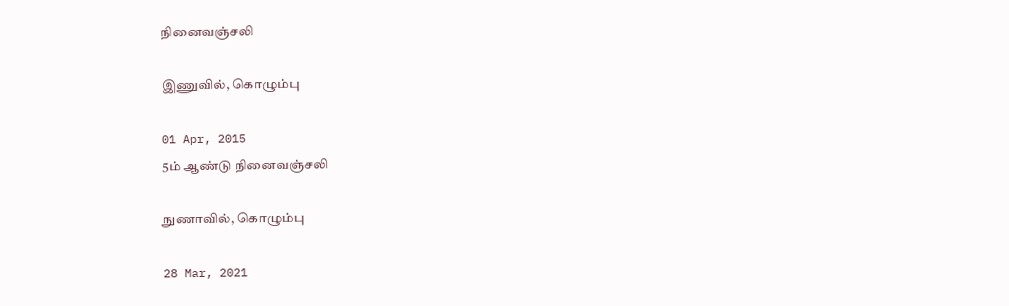நினைவஞ்சலி

இணுவில், கொழும்பு

01 Apr, 2015
5ம் ஆண்டு நினைவஞ்சலி

நுணாவில், கொழும்பு

28 Mar, 2021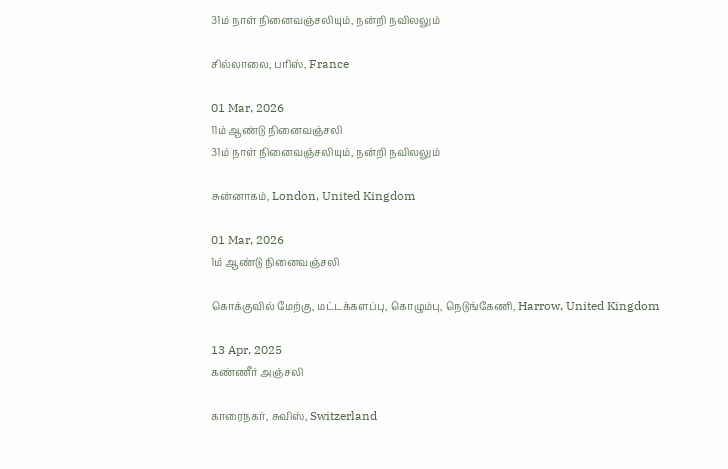31ம் நாள் நினைவஞ்சலியும், நன்றி நவிலலும்

சில்லாலை, பரிஸ், France

01 Mar, 2026
11ம் ஆண்டு நினைவஞ்சலி
31ம் நாள் நினைவஞ்சலியும், நன்றி நவிலலும்

சுன்னாகம், London, United Kingdom

01 Mar, 2026
1ம் ஆண்டு நினைவஞ்சலி

கொக்குவில் மேற்கு, மட்டக்களப்பு, கொழும்பு, நெடுங்கேணி, Harrow, United Kingdom

13 Apr, 2025
கண்ணீர் அஞ்சலி

காரைநகர், சுவிஸ், Switzerland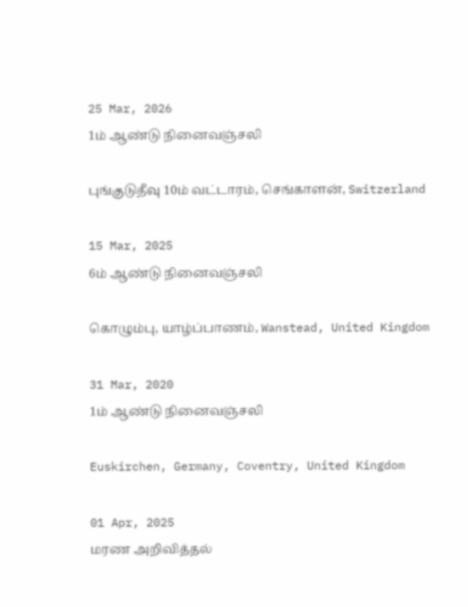25 Mar, 2026
1ம் ஆண்டு நினைவஞ்சலி

புங்குடுதீவு 10ம் வட்டாரம், செங்காளன், Switzerland

15 Mar, 2025
6ம் ஆண்டு நினைவஞ்சலி

கொழும்பு, யாழ்ப்பாணம், Wanstead, United Kingdom

31 Mar, 2020
1ம் ஆண்டு நினைவஞ்சலி

Euskirchen, Germany, Coventry, United Kingdom

01 Apr, 2025
மரண அறிவித்தல்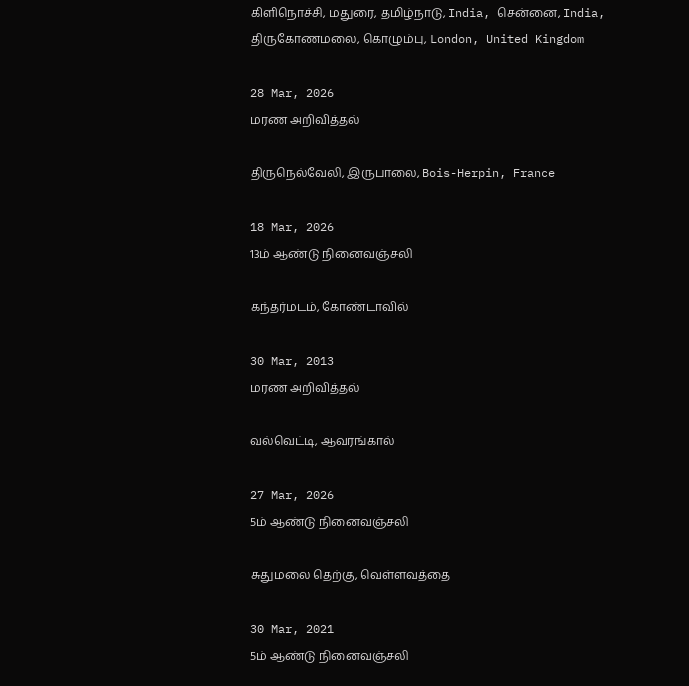கிளிநொச்சி, மதுரை, தமிழ்நாடு, India, சென்னை, India, திருகோணமலை, கொழும்பு, London, United Kingdom

28 Mar, 2026
மரண அறிவித்தல்

திருநெல்வேலி, இருபாலை, Bois-Herpin, France

18 Mar, 2026
13ம் ஆண்டு நினைவஞ்சலி

கந்தர்மடம், கோண்டாவில்

30 Mar, 2013
மரண அறிவித்தல்

வல்வெட்டி, ஆவரங்கால்

27 Mar, 2026
5ம் ஆண்டு நினைவஞ்சலி

சுதுமலை தெற்கு, வெள்ளவத்தை

30 Mar, 2021
5ம் ஆண்டு நினைவஞ்சலி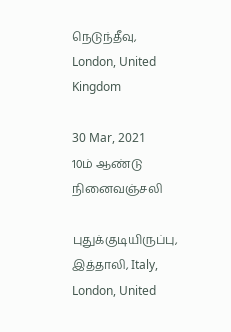நெடுந்தீவு, London, United Kingdom

30 Mar, 2021
10ம் ஆண்டு நினைவஞ்சலி

புதுக்குடியிருப்பு, இத்தாலி, Italy, London, United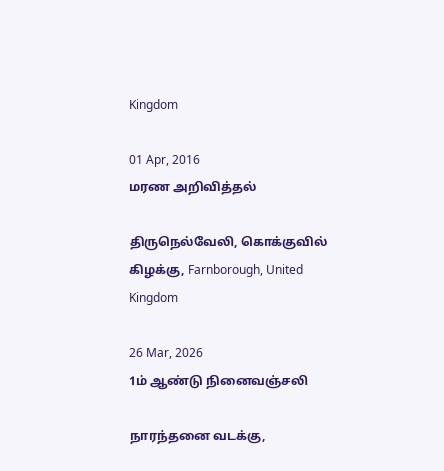Kingdom

01 Apr, 2016
மரண அறிவித்தல்

திருநெல்வேலி, கொக்குவில் கிழக்கு, Farnborough, United Kingdom

26 Mar, 2026
1ம் ஆண்டு நினைவஞ்சலி

நாரந்தனை வடக்கு,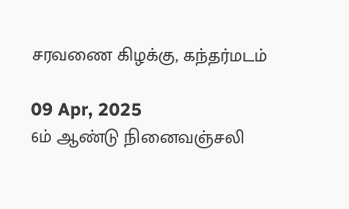சரவணை கிழக்கு, கந்தர்மடம்

09 Apr, 2025
6ம் ஆண்டு நினைவஞ்சலி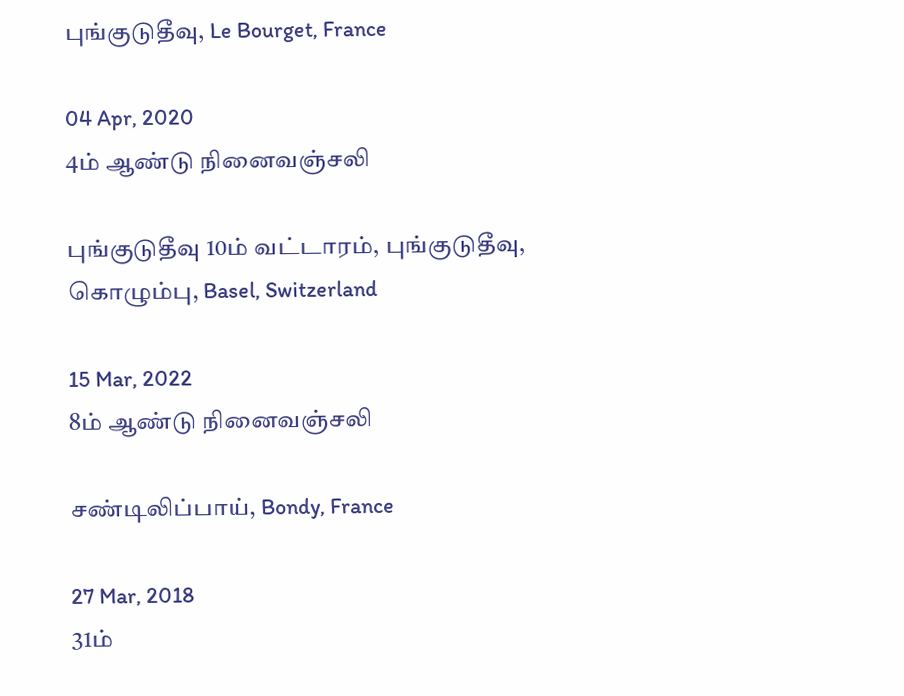புங்குடுதீவு, Le Bourget, France

04 Apr, 2020
4ம் ஆண்டு நினைவஞ்சலி

புங்குடுதீவு 10ம் வட்டாரம், புங்குடுதீவு, கொழும்பு, Basel, Switzerland

15 Mar, 2022
8ம் ஆண்டு நினைவஞ்சலி

சண்டிலிப்பாய், Bondy, France

27 Mar, 2018
31ம்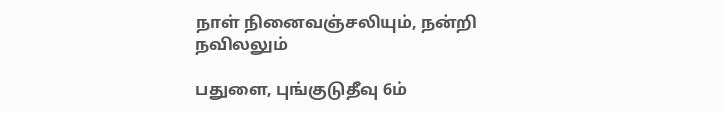நாள் நினைவஞ்சலியும், நன்றி நவிலலும்

பதுளை, புங்குடுதீவு 6ம்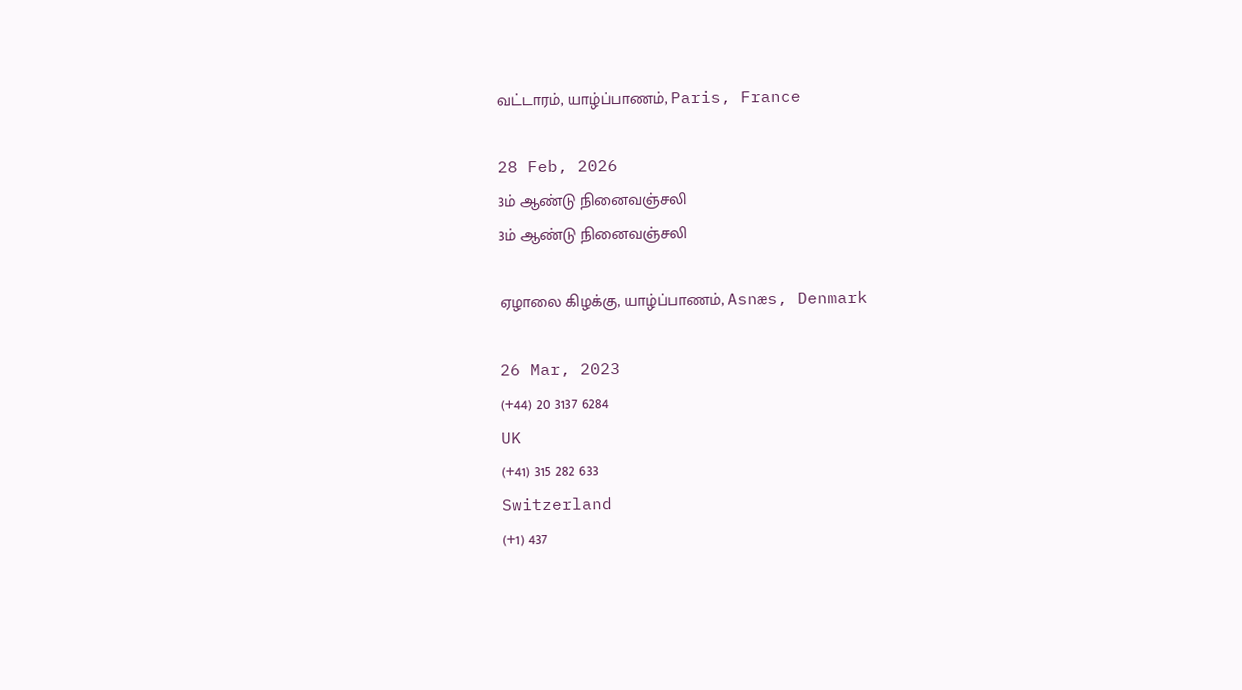வட்டாரம், யாழ்ப்பாணம், Paris, France

28 Feb, 2026
3ம் ஆண்டு நினைவஞ்சலி
3ம் ஆண்டு நினைவஞ்சலி

ஏழாலை கிழக்கு, யாழ்ப்பாணம், Asnæs, Denmark

26 Mar, 2023
(+44) 20 3137 6284
UK
(+41) 315 282 633
Switzerland
(+1) 437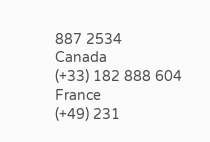887 2534
Canada
(+33) 182 888 604
France
(+49) 231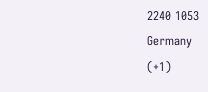2240 1053
Germany
(+1)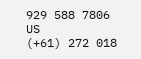929 588 7806
US
(+61) 272 018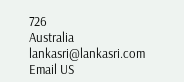726
Australia
lankasri@lankasri.com
Email US